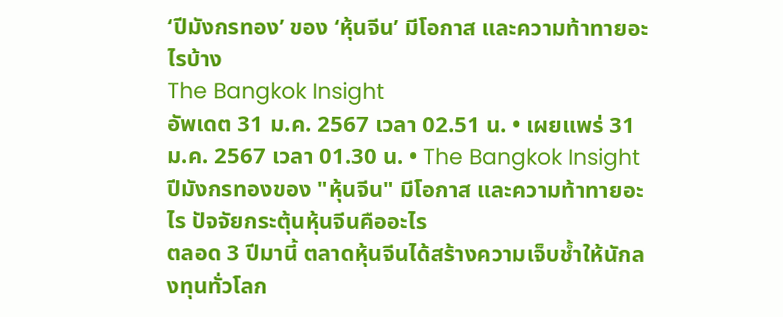‘ปีมังกรทอง’ ของ ‘หุ้นจีน’ มีโอกาส และความท้าทายอะไรบ้าง
The Bangkok Insight
อัพเดต 31 ม.ค. 2567 เวลา 02.51 น. • เผยแพร่ 31 ม.ค. 2567 เวลา 01.30 น. • The Bangkok Insightปีมังกรทองของ "หุ้นจีน" มีโอกาส และความท้าทายอะไร ปัจจัยกระตุ้นหุ้นจีนคืออะไร
ตลอด 3 ปีมานี้ ตลาดหุ้นจีนได้สร้างความเจ็บช้ำให้นักลงทุนทั่วโลก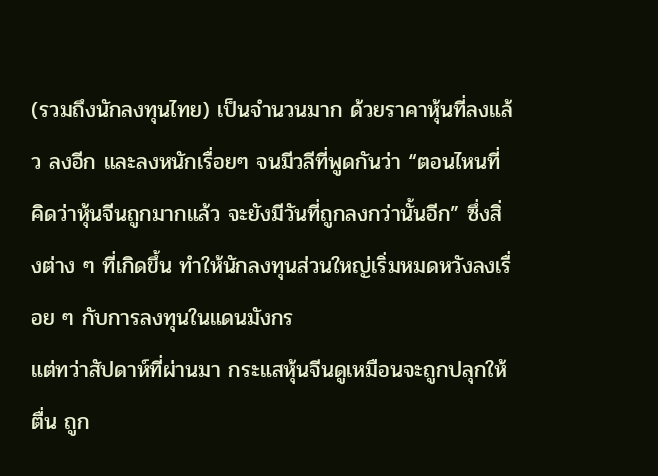(รวมถึงนักลงทุนไทย) เป็นจำนวนมาก ด้วยราคาหุ้นที่ลงแล้ว ลงอีก และลงหนักเรื่อยๆ จนมีวลีที่พูดกันว่า “ตอนไหนที่คิดว่าหุ้นจีนถูกมากแล้ว จะยังมีวันที่ถูกลงกว่านั้นอีก” ซึ่งสิ่งต่าง ๆ ที่เกิดขึ้น ทำให้นักลงทุนส่วนใหญ่เริ่มหมดหวังลงเรื่อย ๆ กับการลงทุนในแดนมังกร
แต่ทว่าสัปดาห์ที่ผ่านมา กระแสหุ้นจีนดูเหมือนจะถูกปลุกให้ตื่น ถูก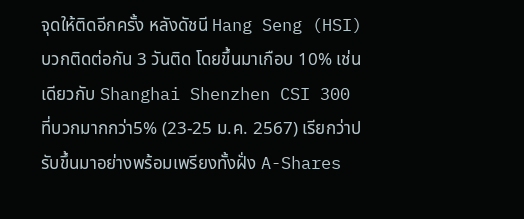จุดให้ติดอีกครั้ง หลังดัชนี Hang Seng (HSI) บวกติดต่อกัน 3 วันติด โดยขึ้นมาเกือบ 10% เช่นเดียวกับ Shanghai Shenzhen CSI 300 ที่บวกมากกว่า5% (23-25 ม.ค. 2567) เรียกว่าปรับขึ้นมาอย่างพร้อมเพรียงทั้งฝั่ง A-Shares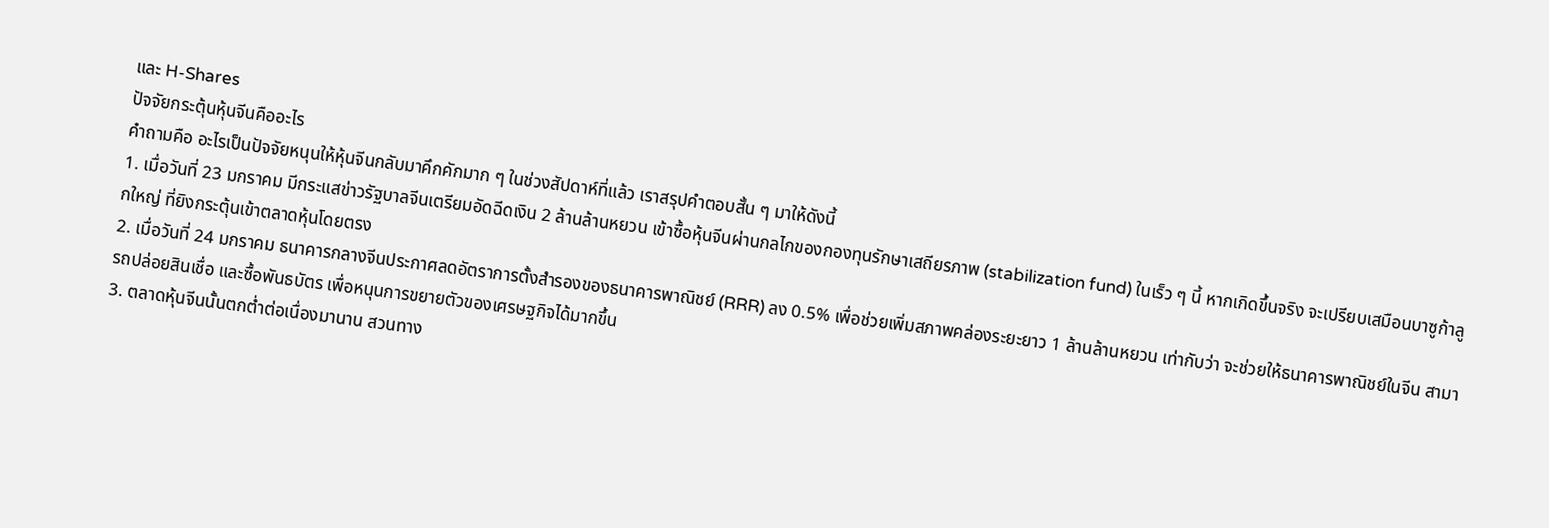และ H-Shares
ปัจจัยกระตุ้นหุ้นจีนคืออะไร
คำถามคือ อะไรเป็นปัจจัยหนุนให้หุ้นจีนกลับมาคึกคักมาก ๆ ในช่วงสัปดาห์ที่แล้ว เราสรุปคำตอบสั้น ๆ มาให้ดังนี้
1. เมื่อวันที่ 23 มกราคม มีกระแสข่าวรัฐบาลจีนเตรียมอัดฉีดเงิน 2 ล้านล้านหยวน เข้าซื้อหุ้นจีนผ่านกลไกของกองทุนรักษาเสถียรภาพ (stabilization fund) ในเร็ว ๆ นี้ หากเกิดขึ้นจริง จะเปรียบเสมือนบาซูก้าลูกใหญ่ ที่ยิงกระตุ้นเข้าตลาดหุ้นโดยตรง
2. เมื่อวันที่ 24 มกราคม ธนาคารกลางจีนประกาศลดอัตราการตั้งสำรองของธนาคารพาณิชย์ (RRR) ลง 0.5% เพื่อช่วยเพิ่มสภาพคล่องระยะยาว 1 ล้านล้านหยวน เท่ากับว่า จะช่วยให้ธนาคารพาณิชย์ในจีน สามารถปล่อยสินเชื่อ และซื้อพันธบัตร เพื่อหนุนการขยายตัวของเศรษฐกิจได้มากขึ้น
3. ตลาดหุ้นจีนนั้นตกต่ำต่อเนื่องมานาน สวนทาง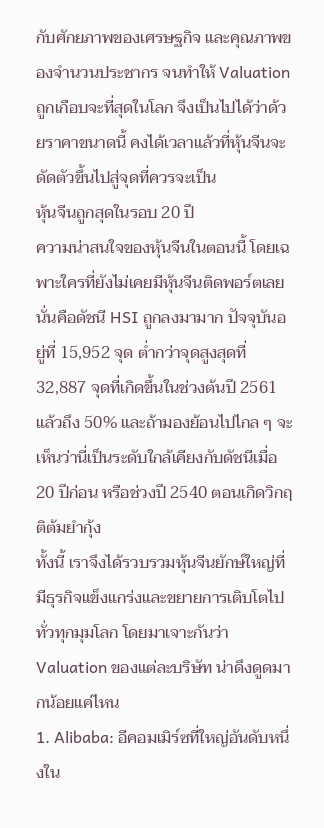กับศักยภาพของเศรษฐกิจ และคุณภาพของจำนวนประชากร จนทำให้ Valuation ถูกเกือบจะที่สุดในโลก จึงเป็นไปได้ว่าด้วยราคาขนาดนี้ คงได้เวลาแล้วที่หุ้นจีนจะดัดตัวขึ้นไปสู่จุดที่ควรจะเป็น
หุ้นจีนถูกสุดในรอบ 20 ปี
ความน่าสนใจของหุ้นจีนในตอนนี้ โดยเฉพาะใครที่ยังไม่เคยมีหุ้นจีนติดพอร์ตเลย นั่นคือดัชนี HSI ถูกลงมามาก ปัจจุบันอยู่ที่ 15,952 จุด ต่ำกว่าจุดสูงสุดที่ 32,887 จุดที่เกิดขึ้นในช่วงต้นปี 2561 แล้วถึง 50% และถ้ามองย้อนไปไกล ๆ จะเห็นว่านี่เป็นระดับใกล้เคียงกับดัชนีเมื่อ 20 ปีก่อน หรือช่วงปี 2540 ตอนเกิดวิกฤติต้มยำกุ้ง
ทั้งนี้ เราจึงได้รวบรวมหุ้นจีนยักษ์ใหญ่ที่มีธุรกิจแข็งแกร่งและขยายการเติบโตไปทั่วทุกมุมโลก โดยมาเจาะกันว่า Valuation ของแต่ละบริษัท น่าดึงดูดมากน้อยแค่ไหน
1. Alibaba: อีคอมเมิร์ซที่ใหญ่อันดับหนึ่งใน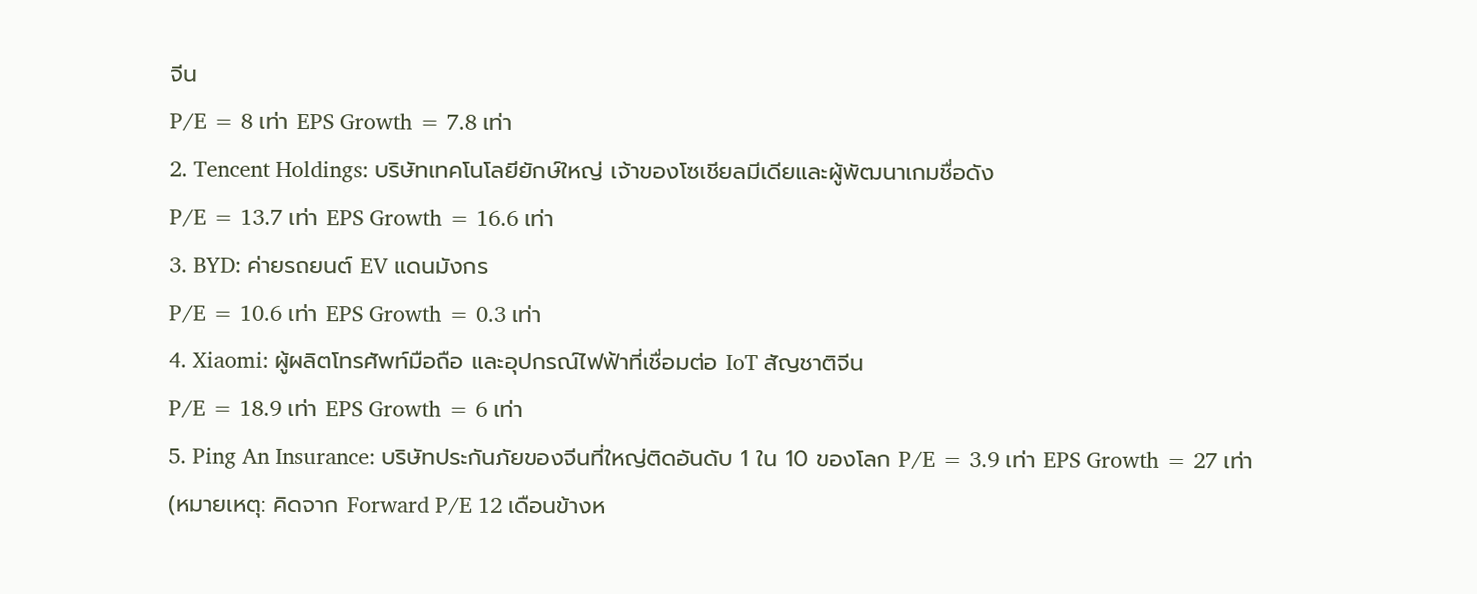จีน
P/E = 8 เท่า EPS Growth = 7.8 เท่า
2. Tencent Holdings: บริษัทเทคโนโลยียักษ์ใหญ่ เจ้าของโซเชียลมีเดียและผู้พัฒนาเกมชื่อดัง
P/E = 13.7 เท่า EPS Growth = 16.6 เท่า
3. BYD: ค่ายรถยนต์ EV แดนมังกร
P/E = 10.6 เท่า EPS Growth = 0.3 เท่า
4. Xiaomi: ผู้ผลิตโทรศัพท์มือถือ และอุปกรณ์ไฟฟ้าที่เชื่อมต่อ IoT สัญชาติจีน
P/E = 18.9 เท่า EPS Growth = 6 เท่า
5. Ping An Insurance: บริษัทประกันภัยของจีนที่ใหญ่ติดอันดับ 1 ใน 10 ของโลก P/E = 3.9 เท่า EPS Growth = 27 เท่า
(หมายเหตุ: คิดจาก Forward P/E 12 เดือนข้างห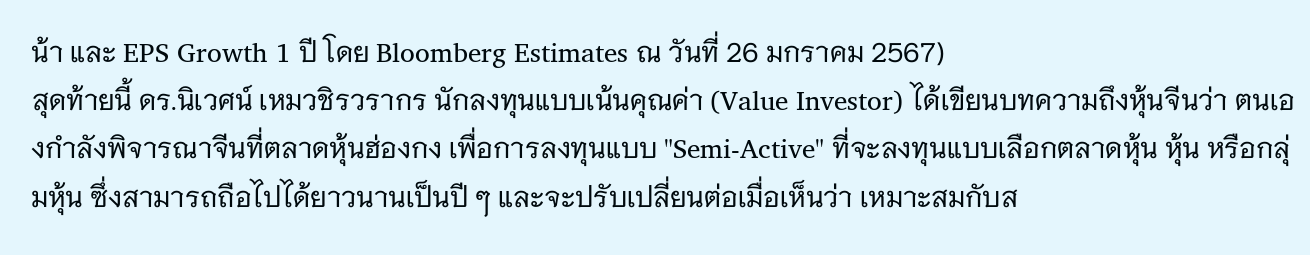น้า และ EPS Growth 1 ปี โดย Bloomberg Estimates ณ วันที่ 26 มกราคม 2567)
สุดท้ายนี้ ดร.นิเวศน์ เหมวชิรวรากร นักลงทุนแบบเน้นคุณค่า (Value Investor) ได้เขียนบทความถึงหุ้นจีนว่า ตนเองกำลังพิจารณาจีนที่ตลาดหุ้นฮ่องกง เพื่อการลงทุนแบบ "Semi-Active" ที่จะลงทุนแบบเลือกตลาดหุ้น หุ้น หรือกลุ่มหุ้น ซึ่งสามารถถือไปได้ยาวนานเป็นปี ๆ และจะปรับเปลี่ยนต่อเมื่อเห็นว่า เหมาะสมกับส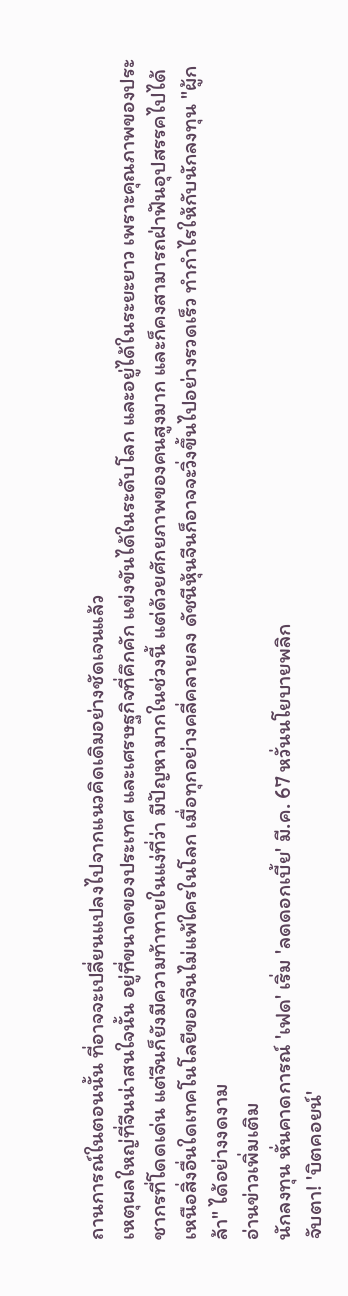ถานการณ์ในตอนนั้น ที่อาจจะเปลี่ยนแปลงไปจากแนวคิดเดิมอย่างชัดเจนแล้ว
เหตุผลใหญ่ที่จีนน่าสนใจนั้น อยู่ที่ขนาดของประเทศ และเศรษฐกิจที่คึกคัก แข่งขันได้ในระดับโลก และอยู่ได้ในระยะยาว เพราะคุณภาพของประชากรที่โดดเด่น แต่จีนก็ยังมีความท้าทายในแง่ที่ว่า มีปัญหามากในช่วงนี้ แต่ด้วยศักยภาพของคนสูงมาก และก็คงสามารถฝ่าฟันอุปสรรคไปได้
เหนือสิ่งอื่นใดเทคโนโลยีของจีนไม่แพ้ใครในโลก เมื่อทุกอย่างคลี่คลายลง ดัชนีหุ้นจีนก็อาจจะวิ่งขึ้นไปอย่างรวดเร็ว ทำกำไรให้กับนักลงทุน "ผู้กล้า" ได้อย่างงดงาม
อ่านข่าวเพิ่มเติม
นักลงทุน หั่นคาดการณ์ 'เฟด' เริ่ม 'ลดดอกเบี้ย' มี.ค. 67 หวั่นนโยบายพลิก
จับตา! 'บิตคอยน์'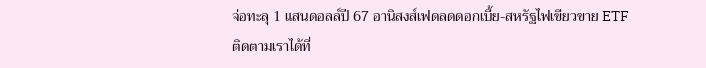จ่อทะลุ 1 แสนดอลล์ปี 67 อานิสงส์เฟดลดดอกเบี้ย-สหรัฐไฟเขียวขาย ETF
ติดตามเราได้ที่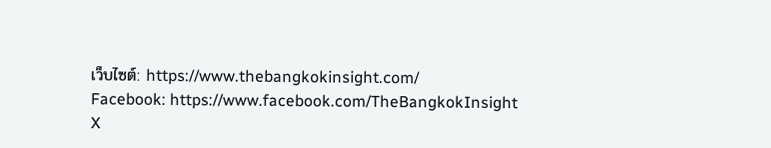เว็บไซต์: https://www.thebangkokinsight.com/
Facebook: https://www.facebook.com/TheBangkokInsight
X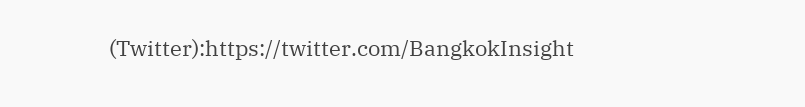(Twitter):https://twitter.com/BangkokInsight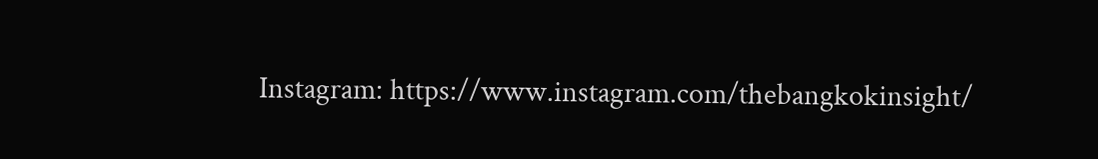Instagram: https://www.instagram.com/thebangkokinsight/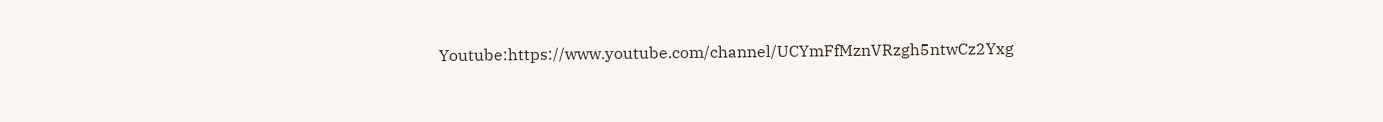Youtube:https://www.youtube.com/channel/UCYmFfMznVRzgh5ntwCz2Yxg